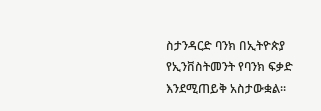ስታንዳርድ ባንክ በኢትዮጵያ የኢንቨስትመንት የባንክ ፍቃድ እንደሚጠይቅ አስታውቋል።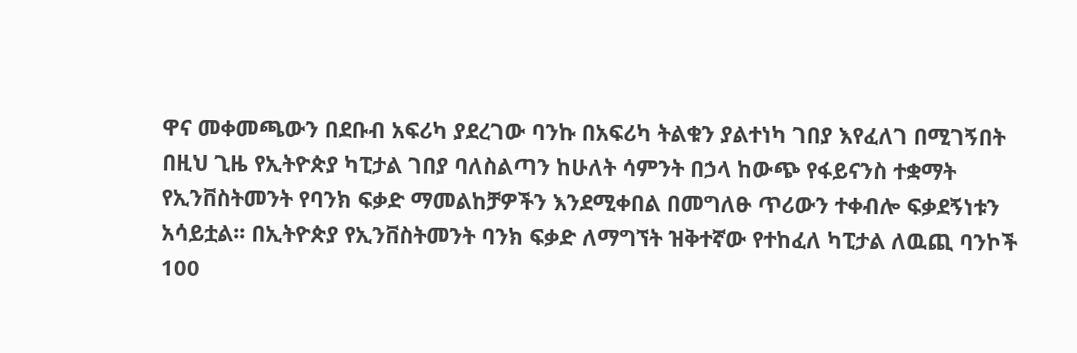ዋና መቀመጫውን በደቡብ አፍሪካ ያደረገው ባንኩ በአፍሪካ ትልቁን ያልተነካ ገበያ እየፈለገ በሚገኝበት በዚህ ጊዜ የኢትዮጵያ ካፒታል ገበያ ባለስልጣን ከሁለት ሳምንት በኃላ ከውጭ የፋይናንስ ተቋማት የኢንቨስትመንት የባንክ ፍቃድ ማመልከቻዎችን እንደሚቀበል በመግለፁ ጥሪውን ተቀብሎ ፍቃደኝነቱን አሳይቷል፡፡ በኢትዮጵያ የኢንቨስትመንት ባንክ ፍቃድ ለማግኘት ዝቅተኛው የተከፈለ ካፒታል ለዉጪ ባንኮች 100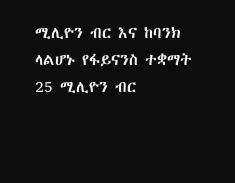ሚሊዮን ብር እና ከባንክ ላልሆኑ የፋይናንስ ተቋማት 25 ሚሊዮን ብር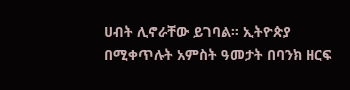ሀብት ሊኖራቸው ይገባል። ኢትዮጵያ በሚቀጥሉት አምስት ዓመታት በባንክ ዘርፍ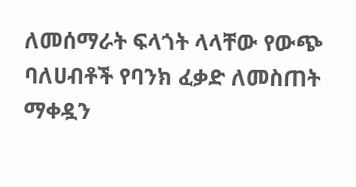ለመሰማራት ፍላጎት ላላቸው የውጭ ባለሀብቶች የባንክ ፈቃድ ለመስጠት ማቀዷን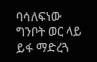ባሳለፍነው ግንቦት ወር ላይ ይፋ ማድረጓ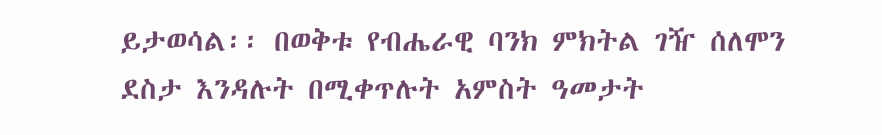ይታወሳል፡፡ በወቅቱ የብሔራዊ ባንክ ምክትል ገዥ ሰለሞን ደስታ እንዳሉት በሚቀጥሉት አምስት ዓመታት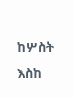ከሦስት እስከ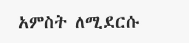አምስት ለሚደርሱ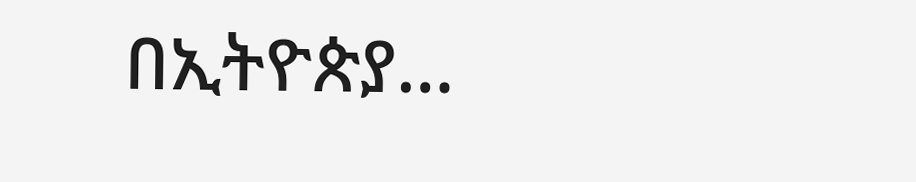በኢትዮጵያ…